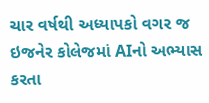ચાર વર્ષથી અધ્યાપકો વગર જ ઇજનેર કોલેજમાં AIનો અભ્યાસ કરતા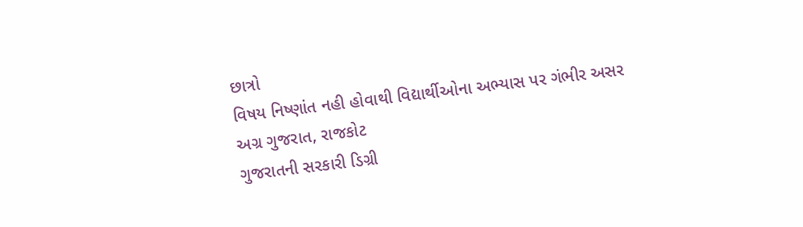છાત્રો
વિષય નિષ્ણાંત નહી હોવાથી વિદ્યાર્થીઓના અભ્યાસ પર ગંભીર અસર
અગ્ર ગુજરાત, રાજકોટ
ગુજરાતની સરકારી ડિગ્રી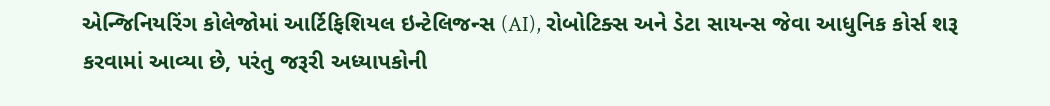એન્જિનિયરિંગ કોલેજોમાં આર્ટિફિશિયલ ઇન્ટેલિજન્સ (AI), રોબોટિક્સ અને ડેટા સાયન્સ જેવા આધુનિક કોર્સ શરૂ કરવામાં આવ્યા છે, પરંતુ જરૂરી અધ્યાપકોની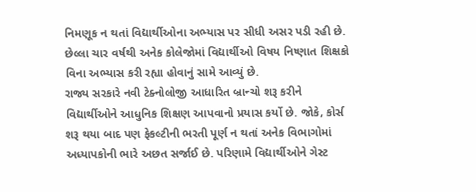નિમણૂક ન થતાં વિદ્યાર્થીઓના અભ્યાસ પર સીધી અસર પડી રહી છે. છેલ્લા ચાર વર્ષથી અનેક કોલેજોમાં વિદ્યાર્થીઓ વિષય નિષ્ણાત શિક્ષકો વિના અભ્યાસ કરી રહ્યા હોવાનું સામે આવ્યું છે.
રાજ્ય સરકારે નવી ટેક્નોલોજી આધારિત બ્રાન્ચો શરૂ કરીને વિદ્યાર્થીઓને આધુનિક શિક્ષણ આપવાનો પ્રયાસ કર્યો છે. જોકે, કોર્સ શરૂ થયા બાદ પણ ફેકલ્ટીની ભરતી પૂર્ણ ન થતાં અનેક વિભાગોમાં અધ્યાપકોની ભારે અછત સર્જાઈ છે. પરિણામે વિદ્યાર્થીઓને ગેસ્ટ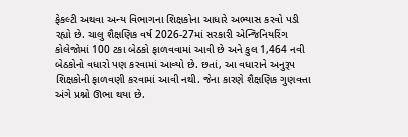ફેકલ્ટી અથવા અન્ય વિભાગના શિક્ષકોના આધારે અભ્યાસ કરવો પડી રહ્યો છે. ચાલુ શૈક્ષણિક વર્ષ 2026-27માં સરકારી એન્જિનિયરિંગ કોલેજોમાં 100 ટકા બેઠકો ફાળવવામાં આવી છે અને કુલ 1,464 નવી બેઠકોનો વધારો પણ કરવામાં આવ્યો છે. છતાં, આ વધારાને અનુરૂપ શિક્ષકોની ફાળવણી કરવામાં આવી નથી. જેના કારણે શૈક્ષણિક ગુણવત્તા અંગે પ્રશ્નો ઊભા થયા છે.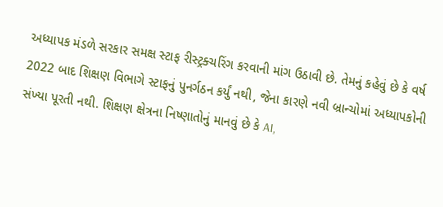અધ્યાપક મંડળે સરકાર સમક્ષ સ્ટાફ રીસ્ટ્રક્ચરિંગ કરવાની માંગ ઉઠાવી છે. તેમનું કહેવું છે કે વર્ષ 2022 બાદ શિક્ષણ વિભાગે સ્ટાફનું પુનર્ગઠન કર્યું નથી, જેના કારણે નવી બ્રાન્ચોમાં અધ્યાપકોની સંખ્યા પૂરતી નથી. શિક્ષણ ક્ષેત્રના નિષ્ણાતોનું માનવું છે કે AI,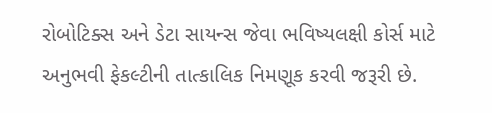રોબોટિક્સ અને ડેટા સાયન્સ જેવા ભવિષ્યલક્ષી કોર્સ માટે અનુભવી ફેકલ્ટીની તાત્કાલિક નિમણૂક કરવી જરૂરી છે.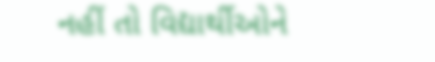નહીં તો વિદ્યાર્થીઓને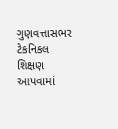ગુણવત્તાસભર ટેકનિકલ શિક્ષણ આપવામાં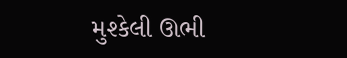મુશ્કેલી ઊભી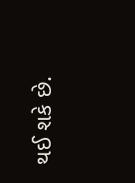થઈ શકે છે.